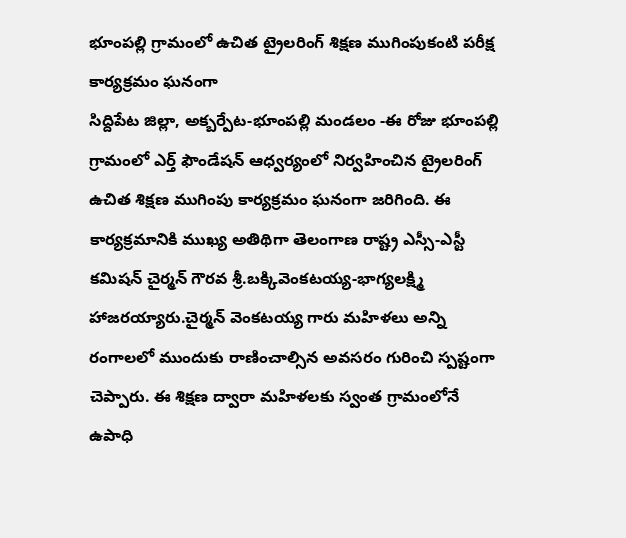భూంపల్లి గ్రామంలో ఉచిత ట్రైలరింగ్ శిక్షణ ముగింపుకంటి పరీక్ష కార్యక్రమం ఘనంగా
సిద్దిపేట జిల్లా, అక్బర్పేట-భూంపల్లి మండలం -ఈ రోజు భూంపల్లి గ్రామంలో ఎర్త్ ఫౌండేషన్ ఆధ్వర్యంలో నిర్వహించిన ట్రైలరింగ్ ఉచిత శిక్షణ ముగింపు కార్యక్రమం ఘనంగా జరిగింది. ఈ కార్యక్రమానికి ముఖ్య అతిథిగా తెలంగాణ రాష్ట్ర ఎస్సీ-ఎస్టీ కమిషన్ చైర్మన్ గౌరవ శ్రీ.బక్కివెంకటయ్య-భాగ్యలక్ష్మి హాజరయ్యారు.చైర్మన్ వెంకటయ్య గారు మహిళలు అన్ని రంగాలలో ముందుకు రాణించాల్సిన అవసరం గురించి స్పష్టంగా చెప్పారు. ఈ శిక్షణ ద్వారా మహిళలకు స్వంత గ్రామంలోనే ఉపాధి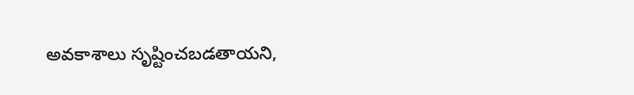అవకాశాలు సృష్టించబడతాయని,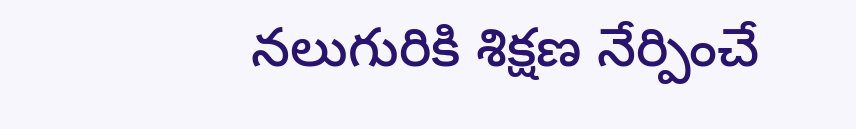నలుగురికి శిక్షణ నేర్పించే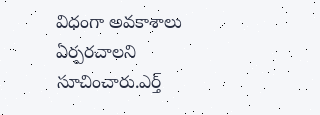విధంగా అవకాశాలు ఏర్పరచాలని సూచించారు.ఎర్త్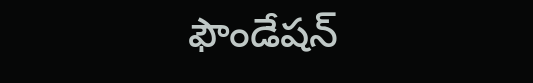ఫౌండేషన్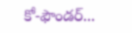కో-ఫౌండర్...